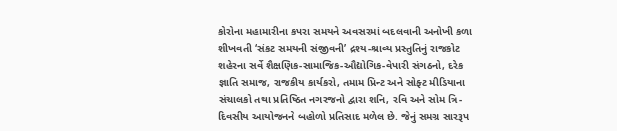કોરોના મહામારીના કપરા સમયને અવસરમાં બદલવાની અનોખી કળા શીખવતી ‘સંકટ સમયની સંજીવની’ દ્રશ્ય-શ્રાવ્ય પ્રસ્તુતિનું રાજકોટ શહેરના સર્વે શૈક્ષણિક-સામાજિક-ઔદ્યોગિક-વેપારી સંગઠનો, દરેક જ્ઞાતિ સમાજ, રાજકીય કાર્યકરો, તમામ પ્રિન્ટ અને સોફ્ટ મીડિયાના સંચાલકો તથા પ્રતિષ્ઠિત નગરજનો દ્વારા શનિ, રવિ અને સોમ ત્રિ-દિવસીય આયોજનને બહોળો પ્રતિસાદ મળેલ છે. જેનું સમગ્ર સારરૂપ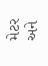મેટર અને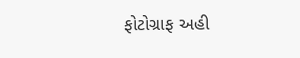ફોટોગ્રાફ અહી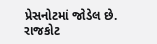પ્રેસનોટમાં જોડેલ છે.
રાજકોટ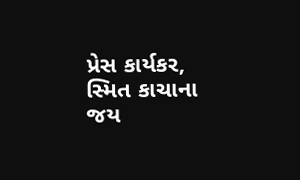પ્રેસ કાર્યકર,
સ્મિત કાચાના
જય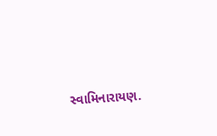સ્વામિનારાયણ.